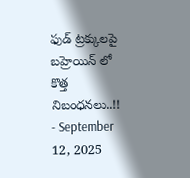ఫుడ్ ట్రక్కులపై బహ్రెయిన్ లో కొత్త నిబంధనలు..!!
- September 12, 2025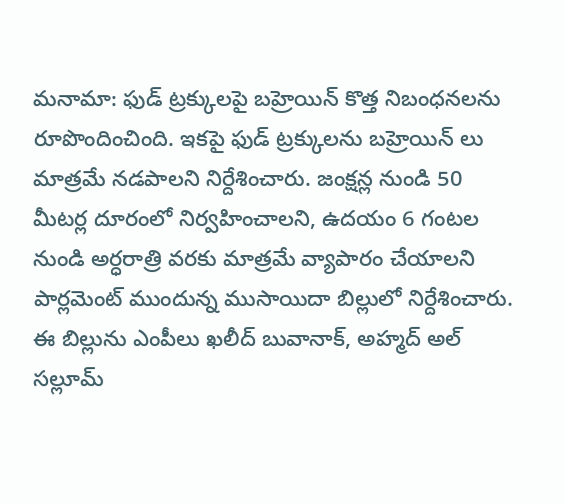మనామా: ఫుడ్ ట్రక్కులపై బహ్రెయిన్ కొత్త నిబంధనలను రూపొందించింది. ఇకపై ఫుడ్ ట్రక్కులను బహ్రెయిన్ లు మాత్రమే నడపాలని నిర్దేశించారు. జంక్షన్ల నుండి 50 మీటర్ల దూరంలో నిర్వహించాలని, ఉదయం 6 గంటల నుండి అర్ధరాత్రి వరకు మాత్రమే వ్యాపారం చేయాలని పార్లమెంట్ ముందున్న ముసాయిదా బిల్లులో నిర్దేశించారు. ఈ బిల్లును ఎంపీలు ఖలీద్ బువానాక్, అహ్మద్ అల్ సల్లూమ్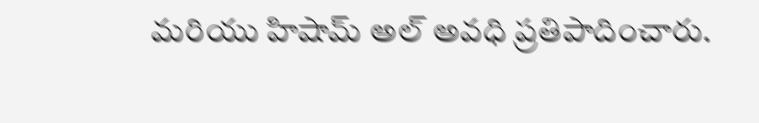మరియు హిషామ్ అల్ అవధి ప్రతిపాదించారు.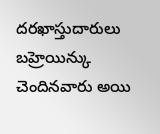దరఖాస్తుదారులు బహ్రెయిన్కు చెందినవారు అయి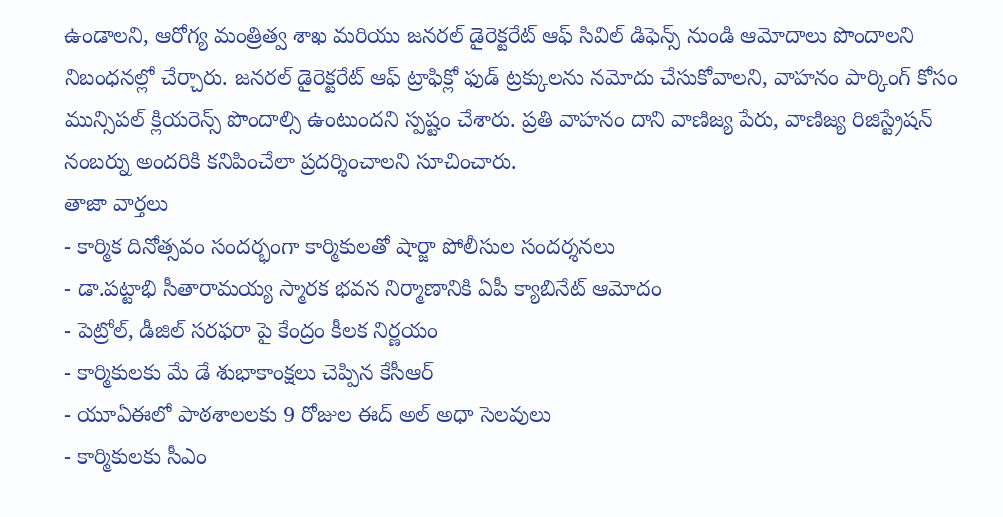ఉండాలని, ఆరోగ్య మంత్రిత్వ శాఖ మరియు జనరల్ డైరెక్టరేట్ ఆఫ్ సివిల్ డిఫెన్స్ నుండి ఆమోదాలు పొందాలని నిబంధనల్లో చేర్చారు. జనరల్ డైరెక్టరేట్ ఆఫ్ ట్రాఫిక్లో ఫుడ్ ట్రక్కులను నమోదు చేసుకోవాలని, వాహనం పార్కింగ్ కోసం మున్సిపల్ క్లియరెన్స్ పొందాల్సి ఉంటుందని స్పష్టం చేశారు. ప్రతి వాహనం దాని వాణిజ్య పేరు, వాణిజ్య రిజిస్ట్రేషన్ నంబర్ను అందరికి కనిపించేలా ప్రదర్శించాలని సూచించారు.
తాజా వార్తలు
- కార్మిక దినోత్సవం సందర్భంగా కార్మికులతో షార్జా పోలీసుల సందర్శనలు
- డా.పట్టాభి సీతారామయ్య స్మారక భవన నిర్మాణానికి ఏపీ క్యాబినేట్ ఆమోదం
- పెట్రోల్, డీజిల్ సరఫరా పై కేంద్రం కీలక నిర్ణయం
- కార్మికులకు మే డే శుభాకాంక్షలు చెప్పిన కేసీఆర్
- యూఏఈలో పాఠశాలలకు 9 రోజుల ఈద్ అల్ అధా సెలవులు
- కార్మికులకు సీఎం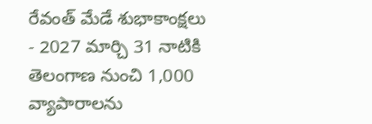రేవంత్ మేడే శుభాకాంక్షలు
- 2027 మార్చి 31 నాటికి తెలంగాణ నుంచి 1,000 వ్యాపారాలను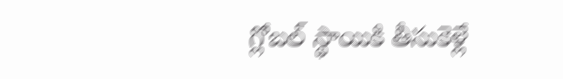గ్లోబల్ స్థాయికి తీసుకెళ్లే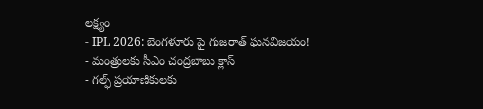లక్ష్యం
- IPL 2026: బెంగళూరు పై గుజరాత్ ఘనవిజయం!
- మంత్రులకు సీఎం చంద్రబాబు క్లాస్
- గల్ఫ్ ప్రయాణికులకు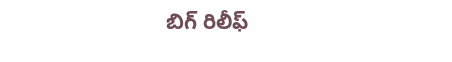బిగ్ రిలీఫ్